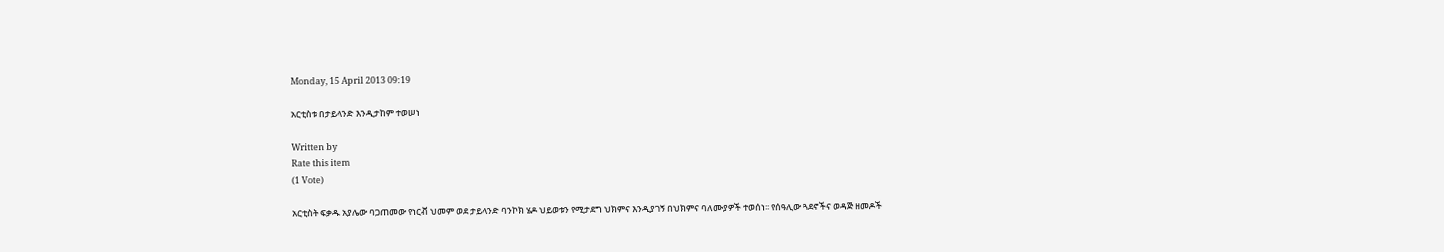Monday, 15 April 2013 09:19

አርቲስቱ በታይላንድ እንዲታከም ተወሠነ

Written by
Rate this item
(1 Vote)

አርቲስት ፍቃዱ አያሌው ባጋጠመው የነርቭ ህመም ወደ ታይላንድ ባንኮክ ሄዶ ህይወቱን የሚታደግ ህክምና እንዲያገኝ በህክምና ባለሙያዎች ተወሰነ፡፡ የሰዓሊው ጓደኖችና ወዳጅ ዘመዶች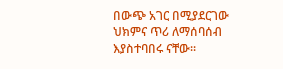በውጭ አገር በሚያደርገው ህክምና ጥሪ ለማሰባሰብ እያስተባበሩ ናቸው፡፡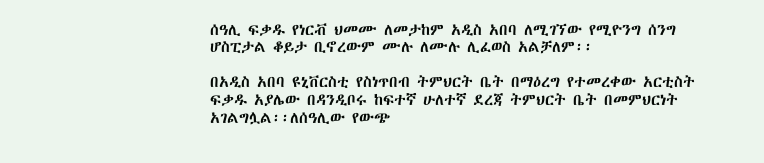ሰዓሊ ፍቃዱ የነርቭ ህመሙ ለመታከም አዲስ አበባ ለሚገኘው የሚዮንግ ሰንግ ሆስፒታል ቆይታ ቢኖረውም ሙሉ ለሙሉ ሊፈወስ አልቻለም፡፡

በአዲስ አበባ ዩኒቨርስቲ የስነጥበብ ትምህርት ቤት በማዕረግ የተመረቀው አርቲስት ፍቃዱ አያሌው በዳንዲቦሩ ከፍተኛ ሁለተኛ ደረጃ ትምህርት ቤት በመምህርነት አገልግሏል፡፡ለሰዓሊው የውጭ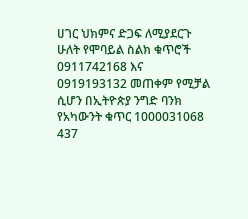ሀገር ህክምና ድጋፍ ለሚያደርጉ ሁለት የሞባይል ስልክ ቁጥሮች 0911742168 እና 0919193132 መጠቀም የሚቻል ሲሆን በኢትዮጵያ ንግድ ባንክ የአካውንት ቁጥር 1000031068 437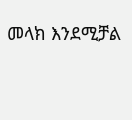መላክ እንደሚቻል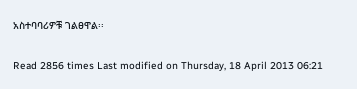አስተባባሪዎቹ ገልፀዋል፡፡

Read 2856 times Last modified on Thursday, 18 April 2013 06:21